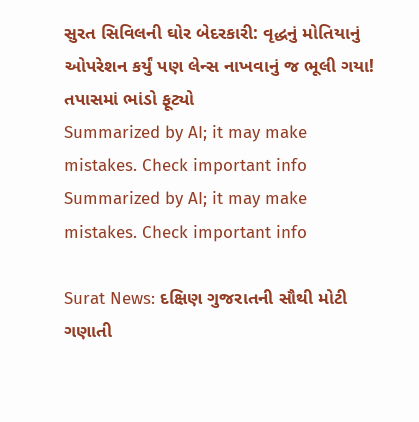સુરત સિવિલની ઘોર બેદરકારી: વૃદ્ધનું મોતિયાનું ઓપરેશન કર્યું પણ લેન્સ નાખવાનું જ ભૂલી ગયા! તપાસમાં ભાંડો ફૂટ્યો
Summarized by AI; it may make mistakes. Check important info
Summarized by AI; it may make mistakes. Check important info

Surat News: દક્ષિણ ગુજરાતની સૌથી મોટી ગણાતી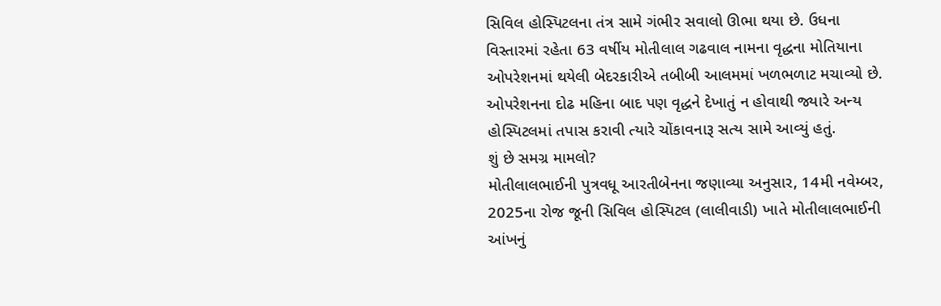સિવિલ હોસ્પિટલના તંત્ર સામે ગંભીર સવાલો ઊભા થયા છે. ઉધના વિસ્તારમાં રહેતા 63 વર્ષીય મોતીલાલ ગઢવાલ નામના વૃદ્ધના મોતિયાના ઓપરેશનમાં થયેલી બેદરકારીએ તબીબી આલમમાં ખળભળાટ મચાવ્યો છે. ઓપરેશનના દોઢ મહિના બાદ પણ વૃદ્ધને દેખાતું ન હોવાથી જ્યારે અન્ય હોસ્પિટલમાં તપાસ કરાવી ત્યારે ચોંકાવનારૂ સત્ય સામે આવ્યું હતું.
શું છે સમગ્ર મામલો?
મોતીલાલભાઈની પુત્રવધૂ આરતીબેનના જણાવ્યા અનુસાર, 14મી નવેમ્બર, 2025ના રોજ જૂની સિવિલ હોસ્પિટલ (લાલીવાડી) ખાતે મોતીલાલભાઈની આંખનું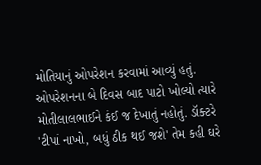મોતિયાનું ઓપરેશન કરવામાં આવ્યું હતું. ઓપરેશનના બે દિવસ બાદ પાટો ખોલ્યો ત્યારે મોતીલાલભાઈને કંઈ જ દેખાતું નહોતું. ડૉક્ટરે 'ટીપાં નાખો, બધું ઠીક થઈ જશે' તેમ કહી ઘરે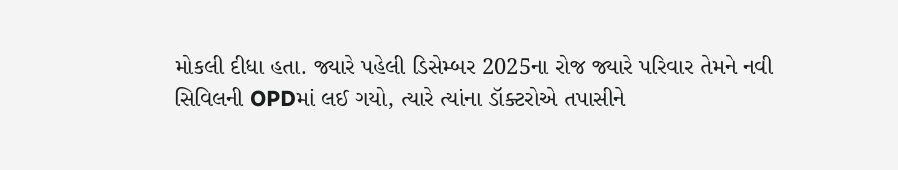મોકલી દીધા હતા. જ્યારે પહેલી ડિસેમ્બર 2025ના રોજ જ્યારે પરિવાર તેમને નવી સિવિલની OPDમાં લઈ ગયો, ત્યારે ત્યાંના ડૉક્ટરોએ તપાસીને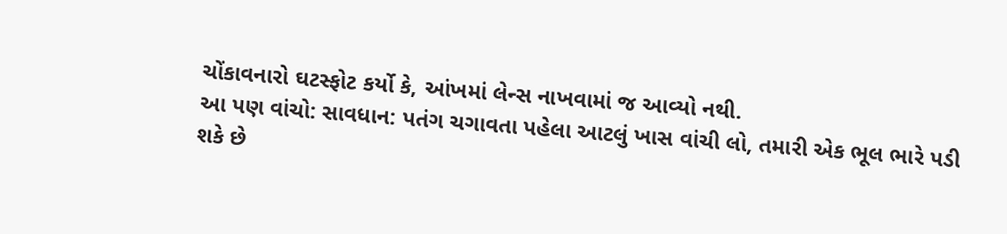ચોંકાવનારો ઘટસ્ફોટ કર્યો કે, આંખમાં લેન્સ નાખવામાં જ આવ્યો નથી.
આ પણ વાંચો: સાવધાન: પતંગ ચગાવતા પહેલા આટલું ખાસ વાંચી લો, તમારી એક ભૂલ ભારે પડી શકે છે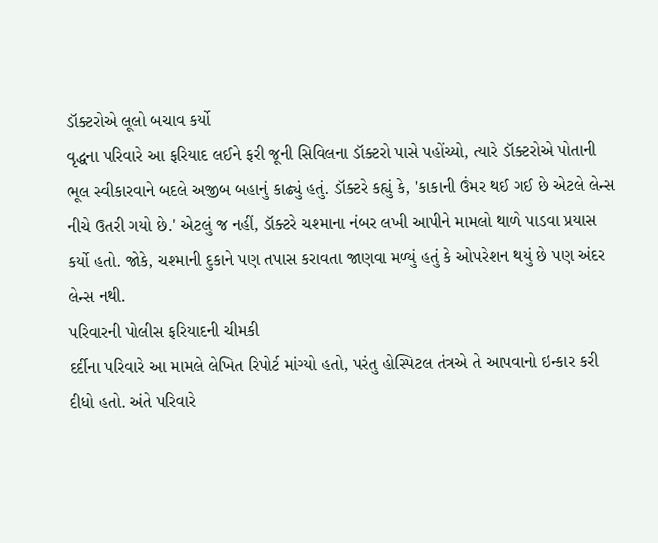ડૉક્ટરોએ લૂલો બચાવ કર્યો
વૃદ્ધના પરિવારે આ ફરિયાદ લઈને ફરી જૂની સિવિલના ડૉક્ટરો પાસે પહોંચ્યો, ત્યારે ડૉક્ટરોએ પોતાની ભૂલ સ્વીકારવાને બદલે અજીબ બહાનું કાઢ્યું હતું. ડૉક્ટરે કહ્યું કે, 'કાકાની ઉંમર થઈ ગઈ છે એટલે લેન્સ નીચે ઉતરી ગયો છે.' એટલું જ નહીં, ડૉક્ટરે ચશ્માના નંબર લખી આપીને મામલો થાળે પાડવા પ્રયાસ કર્યો હતો. જોકે, ચશ્માની દુકાને પણ તપાસ કરાવતા જાણવા મળ્યું હતું કે ઓપરેશન થયું છે પણ અંદર લેન્સ નથી.
પરિવારની પોલીસ ફરિયાદની ચીમકી
દર્દીના પરિવારે આ મામલે લેખિત રિપોર્ટ માંગ્યો હતો, પરંતુ હોસ્પિટલ તંત્રએ તે આપવાનો ઇન્કાર કરી દીધો હતો. અંતે પરિવારે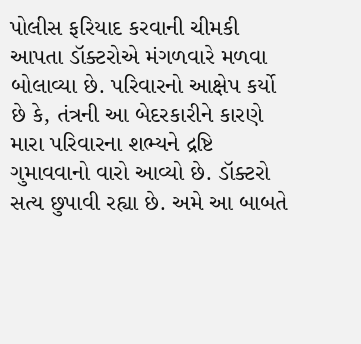પોલીસ ફરિયાદ કરવાની ચીમકી આપતા ડૉક્ટરોએ મંગળવારે મળવા બોલાવ્યા છે. પરિવારનો આક્ષેપ કર્યો છે કે, તંત્રની આ બેદરકારીને કારણે મારા પરિવારના શભ્યને દ્રષ્ટિ ગુમાવવાનો વારો આવ્યો છે. ડૉક્ટરો સત્ય છુપાવી રહ્યા છે. અમે આ બાબતે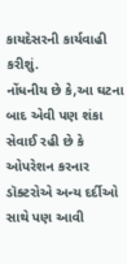કાયદેસરની કાર્યવાહી કરીશું.
નોંધનીય છે કે,આ ઘટના બાદ એવી પણ શંકા સેવાઈ રહી છે કે ઓપરેશન કરનાર ડૉક્ટરોએ અન્ય દર્દીઓ સાથે પણ આવી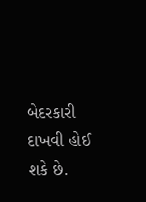બેદરકારી દાખવી હોઈ શકે છે.